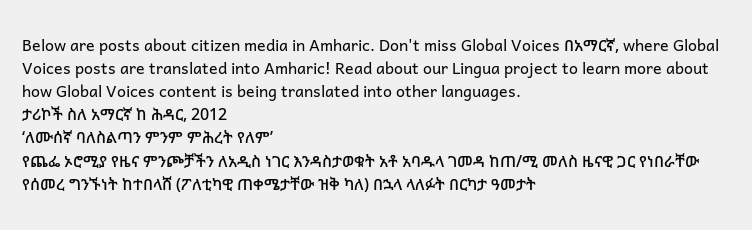Below are posts about citizen media in Amharic. Don't miss Global Voices በአማርኛ, where Global Voices posts are translated into Amharic! Read about our Lingua project to learn more about how Global Voices content is being translated into other languages.
ታሪኮች ስለ አማርኛ ከ ሕዳር, 2012
‘ለሙሰኛ ባለስልጣን ምንም ምሕረት የለም’
የጨፌ ኦሮሚያ የዜና ምንጮቻችን ለአዲስ ነገር እንዳስታወቁት አቶ አባዱላ ገመዳ ከጠ/ሚ መለስ ዜናዊ ጋር የነበራቸው የሰመረ ግንኙነት ከተበላሸ (ፖለቲካዊ ጠቀሜታቸው ዝቅ ካለ) በኋላ ላለፉት በርካታ ዓመታት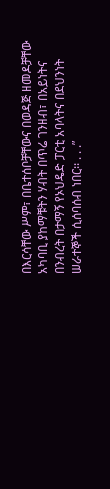በእርሳቸው ሥም፣ በቤተሰቦቻቸውና በወዳጅ ዘመዶቻቸው አካባቢ ያከማቹትን ሃብት በጥሬ ገንዘብ፣ በአይነትና በንብረት በታማኝ የኦህዴድ ፓርቲ አባላትና በደህንነት ሠራተኞች ሲሰባሰብ ነበር፡፡ . . .”